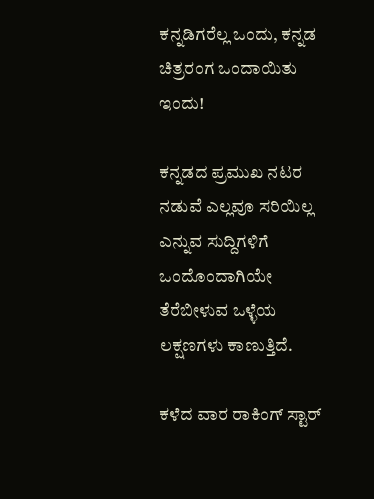ಕನ್ನಡಿಗರೆಲ್ಲ ಒಂದು, ಕನ್ನಡ ಚಿತ್ರರಂಗ ಒಂದಾಯಿತು ಇಂದು!

ಕನ್ನಡದ ಪ್ರಮುಖ ನಟರ ನಡುವೆ ಎಲ್ಲವೂ ಸರಿಯಿಲ್ಲ ಎನ್ನುವ ಸುದ್ದಿಗಳಿಗೆ ಒಂದೊಂದಾಗಿಯೇ ತೆರೆಬೀಳುವ ಒಳ್ಳೆಯ ಲಕ್ಷಣಗಳು ಕಾಣುತ್ತಿದೆ.

ಕಳೆದ ವಾರ ರಾಕಿಂಗ್ ಸ್ಟಾರ್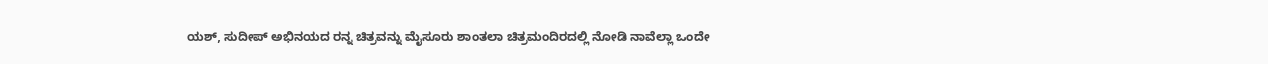ಯಶ್, ಸುದೀಪ್ ಅಭಿನಯದ ರನ್ನ ಚಿತ್ರವನ್ನು ಮೈಸೂರು ಶಾಂತಲಾ ಚಿತ್ರಮಂದಿರದಲ್ಲಿ ನೋಡಿ ನಾವೆಲ್ಲಾ ಒಂದೇ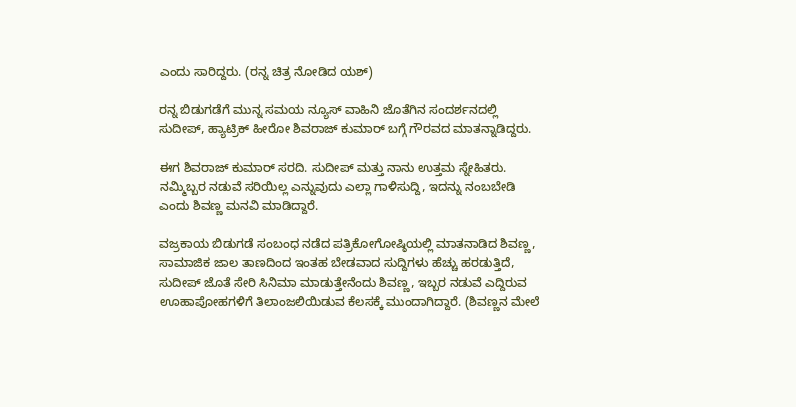ಎಂದು ಸಾರಿದ್ದರು. (ರನ್ನ ಚಿತ್ರ ನೋಡಿದ ಯಶ್)

ರನ್ನ ಬಿಡುಗಡೆಗೆ ಮುನ್ನ ಸಮಯ ನ್ಯೂಸ್ ವಾಹಿನಿ ಜೊತೆಗಿನ ಸಂದರ್ಶನದಲ್ಲಿ ಸುದೀಪ್, ಹ್ಯಾಟ್ರಿಕ್ ಹೀರೋ ಶಿವರಾಜ್ ಕುಮಾರ್ ಬಗ್ಗೆ ಗೌರವದ ಮಾತನ್ನಾಡಿದ್ದರು.

ಈಗ ಶಿವರಾಜ್ ಕುಮಾರ್ ಸರದಿ. ಸುದೀಪ್ ಮತ್ತು ನಾನು ಉತ್ತಮ ಸ್ನೇಹಿತರು. ನಮ್ಮಿಬ್ಬರ ನಡುವೆ ಸರಿಯಿಲ್ಲ ಎನ್ನುವುದು ಎಲ್ಲಾ ಗಾಳಿಸುದ್ದಿ, ಇದನ್ನು ನಂಬಬೇಡಿ ಎಂದು ಶಿವಣ್ಣ ಮನವಿ ಮಾಡಿದ್ದಾರೆ.

ವಜ್ರಕಾಯ ಬಿಡುಗಡೆ ಸಂಬಂಧ ನಡೆದ ಪತ್ರಿಕೋಗೋಷ್ಠಿಯಲ್ಲಿ ಮಾತನಾಡಿದ ಶಿವಣ್ಣ, ಸಾಮಾಜಿಕ ಜಾಲ ತಾಣದಿಂದ ಇಂತಹ ಬೇಡವಾದ ಸುದ್ದಿಗಳು ಹೆಚ್ಚು ಹರಡುತ್ತಿದೆ, ಸುದೀಪ್ ಜೊತೆ ಸೇರಿ ಸಿನಿಮಾ ಮಾಡುತ್ತೇನೆಂದು ಶಿವಣ್ಣ, ಇಬ್ಬರ ನಡುವೆ ಎದ್ದಿರುವ ಊಹಾಪೋಹಗಳಿಗೆ ತಿಲಾಂಜಲಿಯಿಡುವ ಕೆಲಸಕ್ಕೆ ಮುಂದಾಗಿದ್ದಾರೆ. (ಶಿವಣ್ಣನ ಮೇಲೆ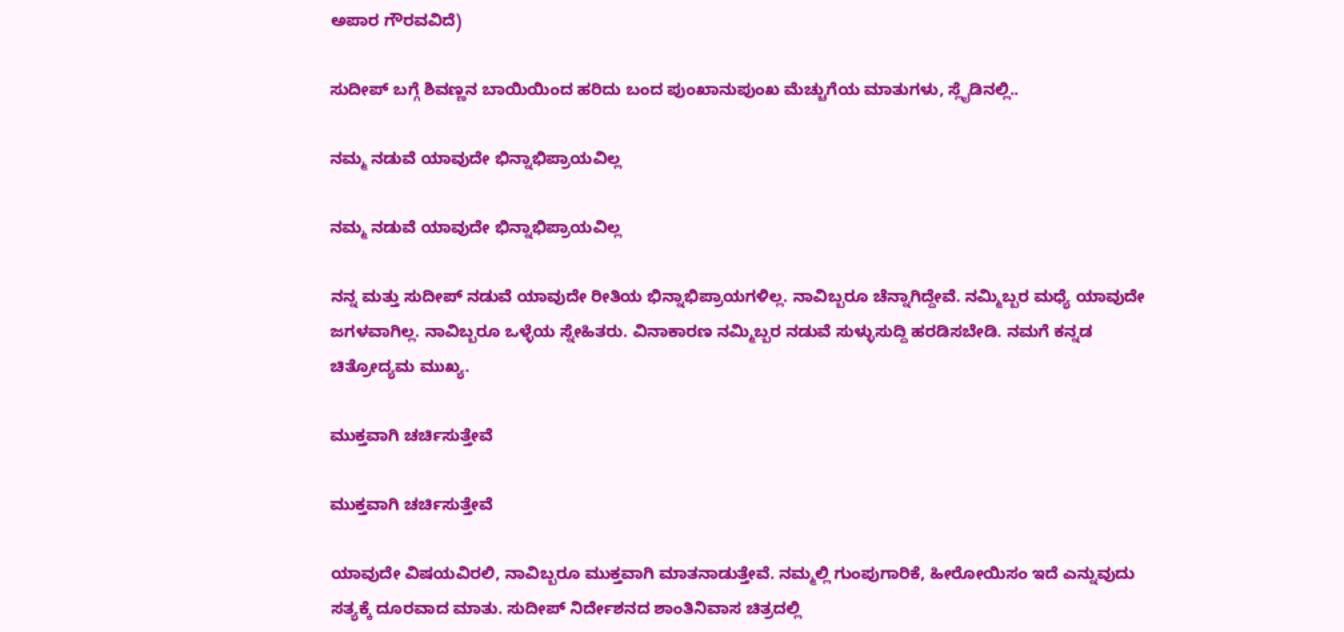ಅಪಾರ ಗೌರವವಿದೆ)

ಸುದೀಪ್ ಬಗ್ಗೆ ಶಿವಣ್ಣನ ಬಾಯಿಯಿಂದ ಹರಿದು ಬಂದ ಪುಂಖಾನುಪುಂಖ ಮೆಚ್ಚುಗೆಯ ಮಾತುಗಳು, ಸ್ಲೈಡಿನಲ್ಲಿ..

ನಮ್ಮ ನಡುವೆ ಯಾವುದೇ ಭಿನ್ನಾಭಿಪ್ರಾಯವಿಲ್ಲ

ನಮ್ಮ ನಡುವೆ ಯಾವುದೇ ಭಿನ್ನಾಭಿಪ್ರಾಯವಿಲ್ಲ

ನನ್ನ ಮತ್ತು ಸುದೀಪ್‌ ನಡುವೆ ಯಾವುದೇ ರೀತಿಯ ಭಿನ್ನಾಭಿಪ್ರಾಯಗಳಿಲ್ಲ. ನಾವಿಬ್ಬರೂ ಚೆನ್ನಾಗಿದ್ದೇವೆ. ನಮ್ಮಿಬ್ಬರ ಮಧ್ಯೆ ಯಾವುದೇ ಜಗಳವಾಗಿಲ್ಲ. ನಾವಿಬ್ಬರೂ ಒಳ್ಳೆಯ ಸ್ನೇಹಿತರು. ವಿನಾಕಾರಣ ನಮ್ಮಿಬ್ಬರ ನಡುವೆ ಸುಳ್ಳುಸುದ್ದಿ ಹರಡಿಸಬೇಡಿ. ನಮಗೆ ಕನ್ನಡ ಚಿತ್ರೋದ್ಯಮ ಮುಖ್ಯ.

ಮುಕ್ತವಾಗಿ ಚರ್ಚಿಸುತ್ತೇವೆ

ಮುಕ್ತವಾಗಿ ಚರ್ಚಿಸುತ್ತೇವೆ

ಯಾವುದೇ ವಿಷಯವಿರಲಿ, ನಾವಿಬ್ಬರೂ ಮುಕ್ತವಾಗಿ ಮಾತನಾಡುತ್ತೇವೆ. ನಮ್ಮಲ್ಲಿ ಗುಂಪುಗಾರಿಕೆ, ಹೀರೋಯಿಸಂ ಇದೆ ಎನ್ನುವುದು ಸತ್ಯಕ್ಕೆ ದೂರವಾದ ಮಾತು. ಸುದೀಪ್ ನಿರ್ದೇಶನದ ಶಾಂತಿನಿವಾಸ ಚಿತ್ರದಲ್ಲಿ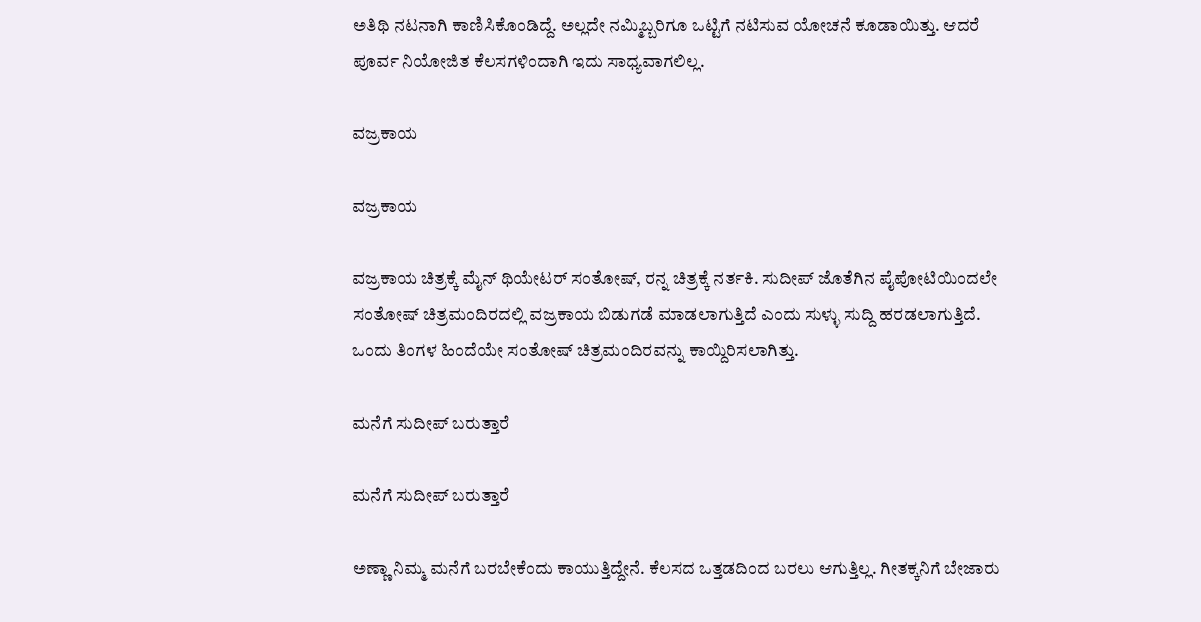ಅತಿಥಿ ನಟನಾಗಿ ಕಾಣಿಸಿಕೊಂಡಿದ್ದೆ. ಅಲ್ಲದೇ ನಮ್ಮಿಬ್ಬರಿಗೂ ಒಟ್ಟಿಗೆ ನಟಿಸುವ ಯೋಚನೆ ಕೂಡಾಯಿತ್ತು. ಆದರೆ ಪೂರ್ವ ನಿಯೋಜಿತ ಕೆಲಸಗಳಿಂದಾಗಿ ಇದು ಸಾಧ್ಯವಾಗಲಿಲ್ಲ.

ವಜ್ರಕಾಯ

ವಜ್ರಕಾಯ

ವಜ್ರಕಾಯ ಚಿತ್ರಕ್ಕೆ ಮೈನ್ ಥಿಯೇಟರ್ ಸಂತೋಷ್‌, ರನ್ನ ಚಿತ್ರಕ್ಕೆ ನರ್ತಕಿ. ಸುದೀಪ್‌ ಜೊತೆಗಿನ ಪೈಪೋಟಿಯಿಂದಲೇ ಸಂತೋಷ್‌ ಚಿತ್ರಮಂದಿರದಲ್ಲಿ ವಜ್ರಕಾಯ ಬಿಡುಗಡೆ ಮಾಡಲಾಗುತ್ತಿದೆ ಎಂದು ಸುಳ್ಳು ಸುದ್ದಿ ಹರಡಲಾಗುತ್ತಿದೆ. ಒಂದು ತಿಂಗಳ ಹಿಂದೆಯೇ ಸಂತೋಷ್ ಚಿತ್ರಮಂದಿರವನ್ನು ಕಾಯ್ದಿರಿಸಲಾಗಿತ್ತು.

ಮನೆಗೆ ಸುದೀಪ್ ಬರುತ್ತಾರೆ

ಮನೆಗೆ ಸುದೀಪ್ ಬರುತ್ತಾರೆ

ಅಣ್ಣಾ ನಿಮ್ಮ ಮನೆಗೆ ಬರಬೇಕೆಂದು ಕಾಯುತ್ತಿದ್ದೇನೆ. ಕೆಲಸದ ಒತ್ತಡದಿಂದ ಬರಲು ಆಗುತ್ತಿಲ್ಲ. ಗೀತಕ್ಕನಿಗೆ ಬೇಜಾರು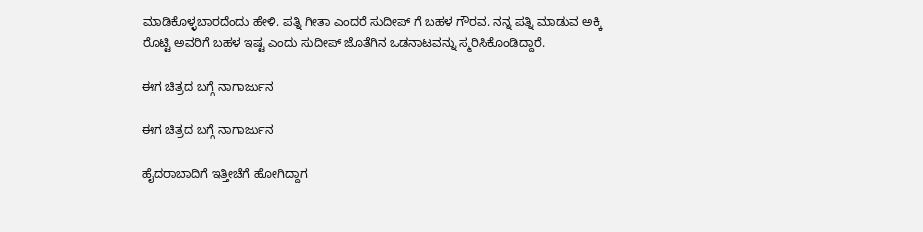ಮಾಡಿಕೊಳ್ಳಬಾರದೆಂದು ಹೇಳಿ. ಪತ್ನಿ ಗೀತಾ ಎಂದರೆ ಸುದೀಪ್ ಗೆ ಬಹಳ ಗೌರವ. ನನ್ನ ಪತ್ನಿ ಮಾಡುವ ಅಕ್ಕಿ ರೊಟ್ಟಿ ಅವರಿಗೆ ಬಹಳ ಇಷ್ಟ ಎಂದು ಸುದೀಪ್ ಜೊತೆಗಿನ ಒಡನಾಟವನ್ನು ಸ್ಮರಿಸಿಕೊಂಡಿದ್ದಾರೆ.

ಈಗ ಚಿತ್ರದ ಬಗ್ಗೆ ನಾಗಾರ್ಜುನ

ಈಗ ಚಿತ್ರದ ಬಗ್ಗೆ ನಾಗಾರ್ಜುನ

ಹೈದರಾಬಾದಿಗೆ ಇತ್ತೀಚೆಗೆ ಹೋಗಿದ್ದಾಗ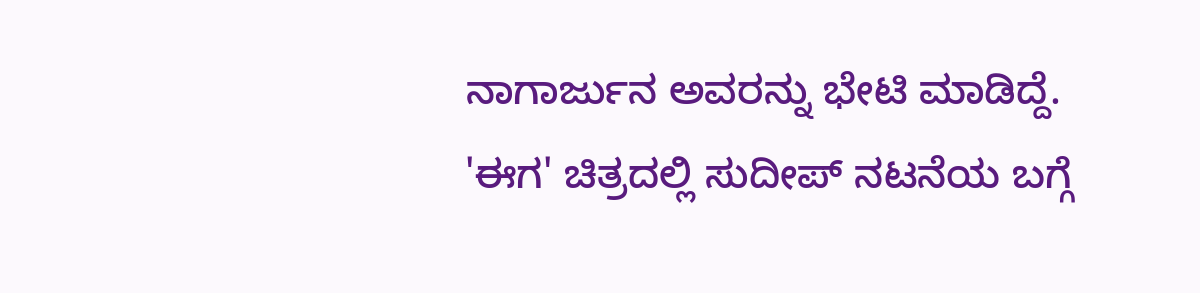ನಾಗಾರ್ಜುನ ಅವರನ್ನು ಭೇಟಿ ಮಾಡಿದ್ದೆ. 'ಈಗ' ಚಿತ್ರದಲ್ಲಿ ಸುದೀಪ್ ನಟನೆಯ ಬಗ್ಗೆ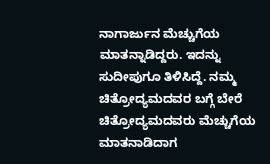ನಾಗಾರ್ಜುನ ಮೆಚ್ಚುಗೆಯ ಮಾತನ್ನಾಡಿದ್ದರು. ಇದನ್ನು ಸುದೀಪುಗೂ ತಿಳಿಸಿದ್ದೆ. ನಮ್ಮ ಚಿತ್ರೋದ್ಯಮದವರ ಬಗ್ಗೆ ಬೇರೆ ಚಿತ್ರೋದ್ಯಮದವರು ಮೆಚ್ಚುಗೆಯ ಮಾತನಾಡಿದಾಗ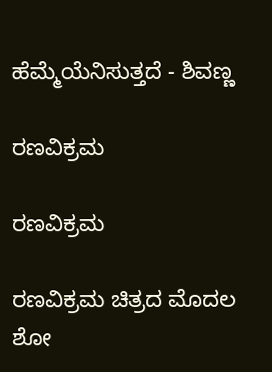ಹೆಮ್ಮೆಯೆನಿಸುತ್ತದೆ - ಶಿವಣ್ಣ

ರಣವಿಕ್ರಮ

ರಣವಿಕ್ರಮ

ರಣವಿಕ್ರಮ ಚಿತ್ರದ ಮೊದಲ ಶೋ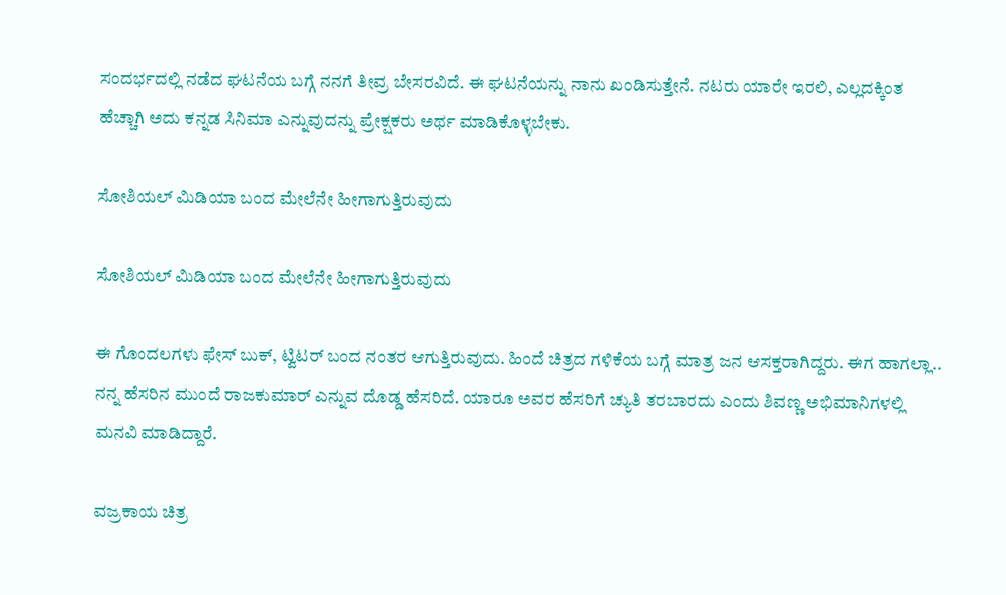ಸಂದರ್ಭದಲ್ಲಿ ನಡೆದ ಘಟನೆಯ ಬಗ್ಗೆ ನನಗೆ ತೀವ್ರ ಬೇಸರವಿದೆ. ಈ ಘಟನೆಯನ್ನು ನಾನು ಖಂಡಿಸುತ್ತೇನೆ. ನಟರು ಯಾರೇ ಇರಲಿ, ಎಲ್ಲದಕ್ಕಿಂತ ಹೆಚ್ಚಾಗಿ ಅದು ಕನ್ನಡ ಸಿನಿಮಾ ಎನ್ನುವುದನ್ನು ಪ್ರೇಕ್ಷಕರು ಅರ್ಥ ಮಾಡಿಕೊಳ್ಳಬೇಕು.

ಸೋಶಿಯಲ್ ಮಿಡಿಯಾ ಬಂದ ಮೇಲೆನೇ ಹೀಗಾಗುತ್ತಿರುವುದು

ಸೋಶಿಯಲ್ ಮಿಡಿಯಾ ಬಂದ ಮೇಲೆನೇ ಹೀಗಾಗುತ್ತಿರುವುದು

ಈ ಗೊಂದಲಗಳು ಫೇಸ್ ಬುಕ್, ಟ್ವಿಟರ್ ಬಂದ ನಂತರ ಆಗುತ್ತಿರುವುದು. ಹಿಂದೆ ಚಿತ್ರದ ಗಳಿಕೆಯ ಬಗ್ಗೆ ಮಾತ್ರ ಜನ ಆಸಕ್ತರಾಗಿದ್ದರು. ಈಗ ಹಾಗಲ್ಲಾ.. ನನ್ನ ಹೆಸರಿನ ಮುಂದೆ ರಾಜಕುಮಾರ್ ಎನ್ನುವ ದೊಡ್ಡ ಹೆಸರಿದೆ. ಯಾರೂ ಅವರ ಹೆಸರಿಗೆ ಚ್ಯುತಿ ತರಬಾರದು ಎಂದು ಶಿವಣ್ಣ ಅಭಿಮಾನಿಗಳಲ್ಲಿ ಮನವಿ ಮಾಡಿದ್ದಾರೆ.

ವಜ್ರಕಾಯ ಚಿತ್ರ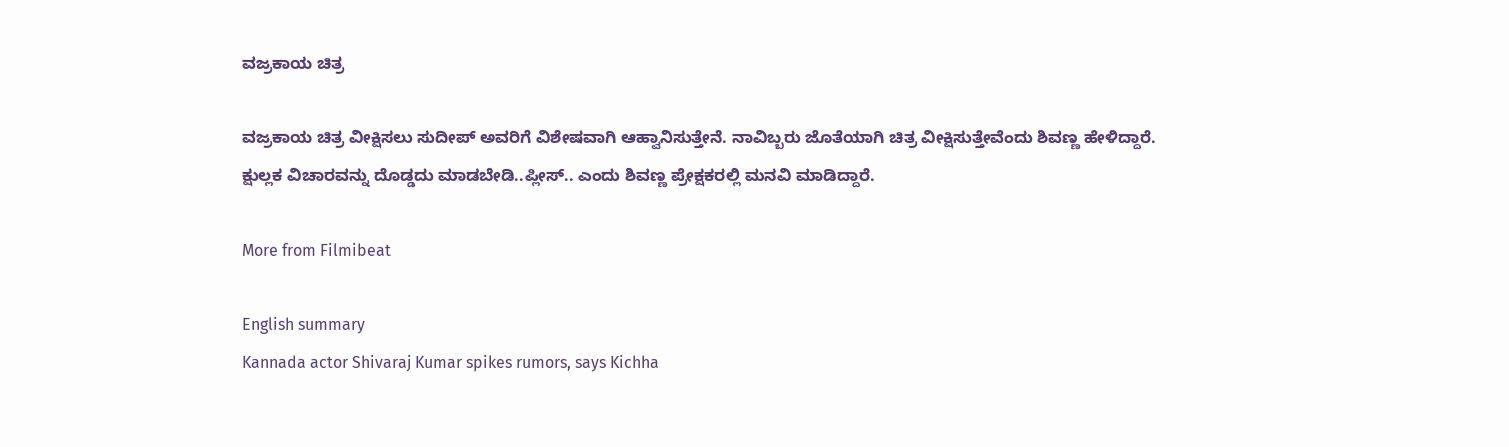ವಜ್ರಕಾಯ ಚಿತ್ರ

ವಜ್ರಕಾಯ ಚಿತ್ರ ವೀಕ್ಷಿಸಲು ಸುದೀಪ್ ಅವರಿಗೆ ವಿಶೇಷವಾಗಿ ಆಹ್ವಾನಿಸುತ್ತೇನೆ. ನಾವಿಬ್ಬರು ಜೊತೆಯಾಗಿ ಚಿತ್ರ ವೀಕ್ಷಿಸುತ್ತೇವೆಂದು ಶಿವಣ್ಣ ಹೇಳಿದ್ದಾರೆ. ಕ್ಷುಲ್ಲಕ ವಿಚಾರವನ್ನು ದೊಡ್ಡದು ಮಾಡಬೇಡಿ..ಪ್ಲೀಸ್.. ಎಂದು ಶಿವಣ್ಣ ಪ್ರೇಕ್ಷಕರಲ್ಲಿ ಮನವಿ ಮಾಡಿದ್ದಾರೆ.

More from Filmibeat

English summary
Kannada actor Shivaraj Kumar spikes rumors, says Kichha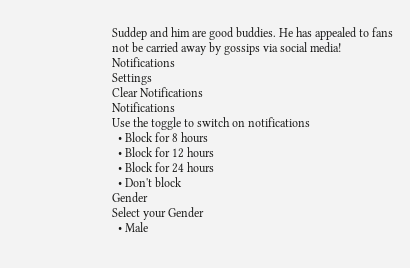Suddep and him are good buddies. He has appealed to fans not be carried away by gossips via social media!
Notifications
Settings
Clear Notifications
Notifications
Use the toggle to switch on notifications
  • Block for 8 hours
  • Block for 12 hours
  • Block for 24 hours
  • Don't block
Gender
Select your Gender
  • Male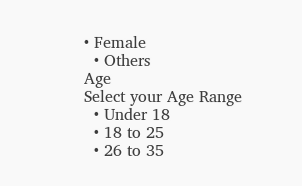• Female
  • Others
Age
Select your Age Range
  • Under 18
  • 18 to 25
  • 26 to 35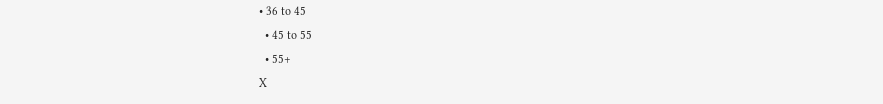• 36 to 45
  • 45 to 55
  • 55+
X